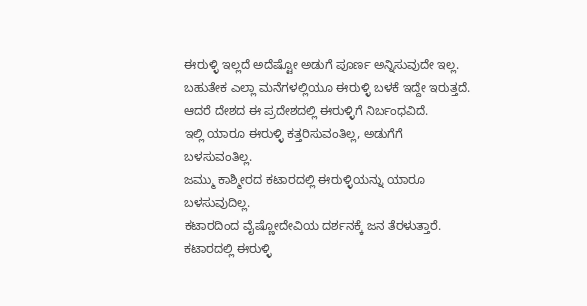ಈರುಳ್ಳಿ ಇಲ್ಲದೆ ಅದೆಷ್ಟೋ ಅಡುಗೆ ಪೂರ್ಣ ಅನ್ನಿಸುವುದೇ ಇಲ್ಲ.
ಬಹುತೇಕ ಎಲ್ಲಾ ಮನೆಗಳಲ್ಲಿಯೂ ಈರುಳ್ಳಿ ಬಳಕೆ ಇದ್ದೇ ಇರುತ್ತದೆ.
ಆದರೆ ದೇಶದ ಈ ಪ್ರದೇಶದಲ್ಲಿ ಈರುಳ್ಳಿಗೆ ನಿರ್ಬಂಧವಿದೆ.
ಇಲ್ಲಿ ಯಾರೂ ಈರುಳ್ಳಿ ಕತ್ತರಿಸುವಂತಿಲ್ಲ, ಅಡುಗೆಗೆ ಬಳಸುವಂತಿಲ್ಲ.
ಜಮ್ಮು ಕಾಶ್ಮೀರದ ಕಟಾರದಲ್ಲಿ ಈರುಳ್ಳಿಯನ್ನು ಯಾರೂ ಬಳಸುವುದಿಲ್ಲ.
ಕಟಾರದಿಂದ ವೈಷ್ಣೋದೇವಿಯ ದರ್ಶನಕ್ಕೆ ಜನ ತೆರಳುತ್ತಾರೆ.
ಕಟಾರದಲ್ಲಿ ಈರುಳ್ಳಿ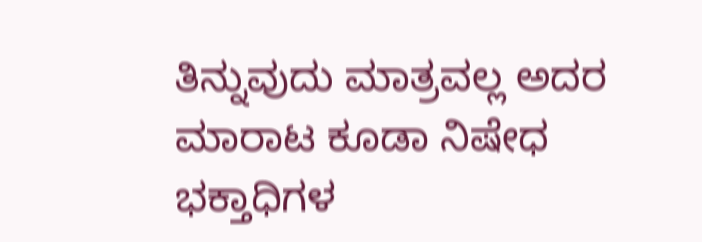ತಿನ್ನುವುದು ಮಾತ್ರವಲ್ಲ ಅದರ ಮಾರಾಟ ಕೂಡಾ ನಿಷೇಧ
ಭಕ್ತಾಧಿಗಳ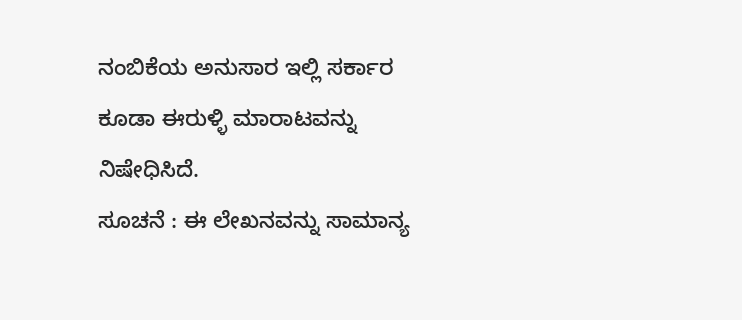ನಂಬಿಕೆಯ ಅನುಸಾರ ಇಲ್ಲಿ ಸರ್ಕಾರ ಕೂಡಾ ಈರುಳ್ಳಿ ಮಾರಾಟವನ್ನು ನಿಷೇಧಿಸಿದೆ.
ಸೂಚನೆ : ಈ ಲೇಖನವನ್ನು ಸಾಮಾನ್ಯ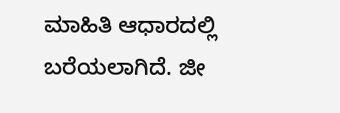ಮಾಹಿತಿ ಆಧಾರದಲ್ಲಿ ಬರೆಯಲಾಗಿದೆ. ಜೀ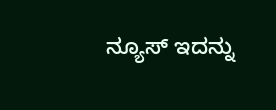ನ್ಯೂಸ್ ಇದನ್ನು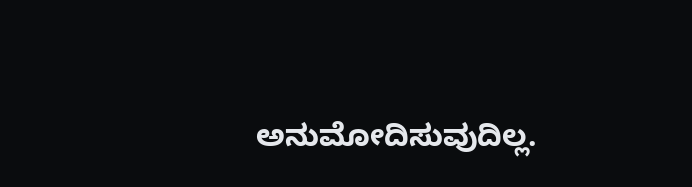ಅನುಮೋದಿಸುವುದಿಲ್ಲ.